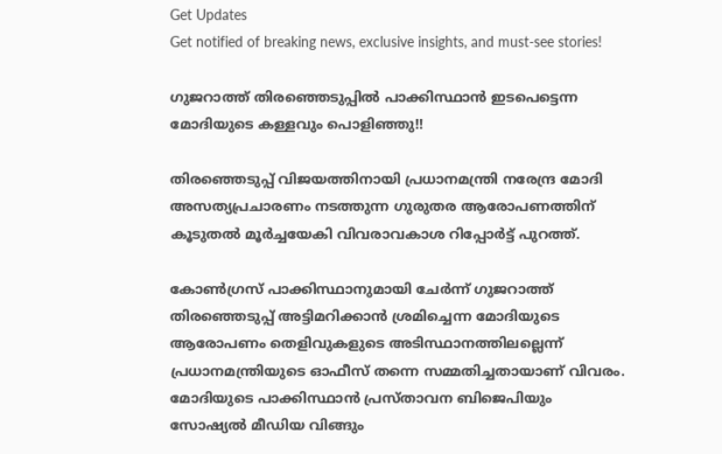Get Updates
Get notified of breaking news, exclusive insights, and must-see stories!

ഗുജറാത്ത് തിരഞ്ഞെടുപ്പിൽ പാക്കിസ്ഥാൻ ഇടപെട്ടെന്ന മോദിയുടെ കള്ളവും പൊളിഞ്ഞു!!

തിരഞ്ഞെടുപ്പ് വിജയത്തിനായി പ്രധാനമന്ത്രി നരേന്ദ്ര മോദി അസത്യപ്രചാരണം നടത്തുന്ന ഗുരുതര ആരോപണത്തിന് കൂടുതൽ മൂർച്ചയേകി വിവരാവകാശ റിപ്പോർട്ട് പുറത്ത്.

കോൺഗ്രസ് പാക്കിസ്ഥാനുമായി ചേർന്ന് ഗുജറാത്ത് തിരഞ്ഞെടുപ്പ് അട്ടിമറിക്കാൻ ശ്രമിച്ചെന്ന മോദിയുടെ ആരോപണം തെളിവുകളുടെ അടിസ്ഥാനത്തിലല്ലെന്ന് പ്രധാനമന്ത്രിയുടെ ഓഫീസ് തന്നെ സമ്മതിച്ചതായാണ് വിവരം. മോദിയുടെ പാക്കിസ്ഥാൻ പ്രസ്താവന ബിജെപിയും സോഷ്യൽ മീഡിയ വിങ്ങും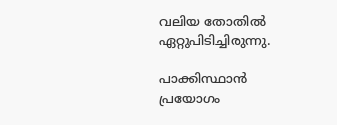വലിയ തോതിൽ ഏറ്റുപിടിച്ചിരുന്നു.

പാക്കിസ്ഥാന്‍ പ്രയോഗം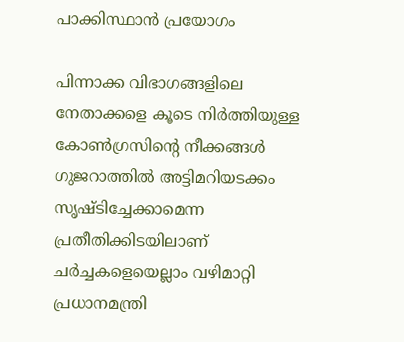പാക്കിസ്ഥാന്‍ പ്രയോഗം

പിന്നാക്ക വിഭാഗങ്ങളിലെ നേതാക്കളെ കൂടെ നിർത്തിയുള്ള കോൺഗ്രസിന്റെ നീക്കങ്ങൾ ഗുജറാത്തിൽ അട്ടിമറിയടക്കം സൃഷ്ടിച്ചേക്കാമെന്ന പ്രതീതിക്കിടയിലാണ് ചർച്ചകളെയെല്ലാം വഴിമാറ്റി പ്രധാനമന്ത്രി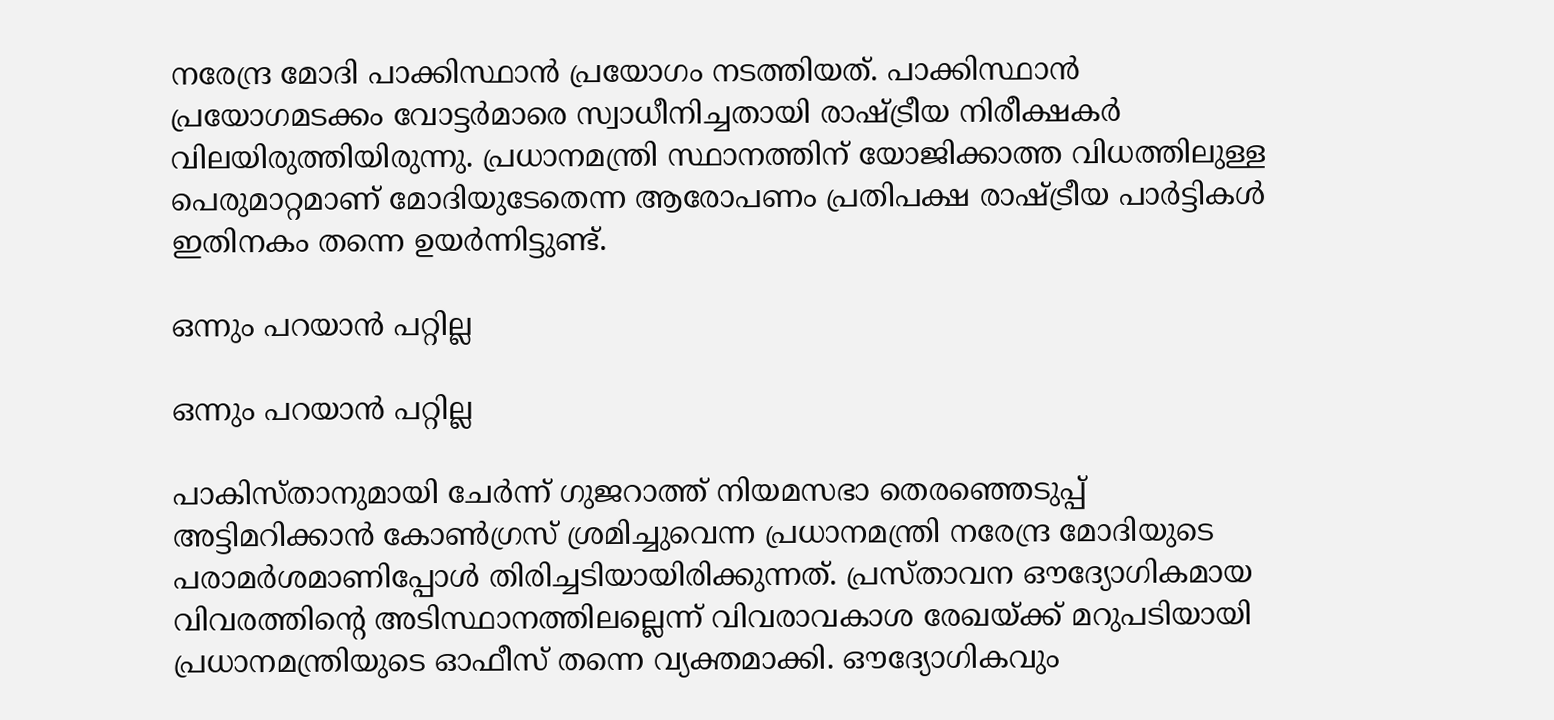നരേന്ദ്ര മോദി പാക്കിസ്ഥാൻ പ്രയോഗം നടത്തിയത്. പാക്കിസ്ഥാൻ പ്രയോഗമടക്കം വോട്ടർമാരെ സ്വാധീനിച്ചതായി രാഷ്ട്രീയ നിരീക്ഷകർ വിലയിരുത്തിയിരുന്നു. പ്രധാനമന്ത്രി സ്ഥാനത്തിന് യോജിക്കാത്ത വിധത്തിലുള്ള പെരുമാറ്റമാണ് മോദിയുടേതെന്ന ആരോപണം പ്രതിപക്ഷ രാഷ്ട്രീയ പാർട്ടികൾ ഇതിനകം തന്നെ ഉയർന്നിട്ടുണ്ട്.

ഒന്നും പറയാൻ പറ്റില്ല

ഒന്നും പറയാൻ പറ്റില്ല

പാകിസ്താനുമായി ചേർന്ന് ഗുജറാത്ത് നിയമസഭാ തെരഞ്ഞെടുപ്പ് അട്ടിമറിക്കാൻ കോൺഗ്രസ് ശ്രമിച്ചുവെന്ന പ്രധാനമന്ത്രി നരേന്ദ്ര മോദിയുടെ പരാമർശമാണിപ്പോൾ തിരിച്ചടിയായിരിക്കുന്നത്. പ്രസ്താവന ഔദ്യോഗികമായ വിവരത്തിന്റെ അടിസ്ഥാനത്തിലല്ലെന്ന് വിവരാവകാശ രേഖയ്ക്ക് മറുപടിയായി പ്രധാനമന്ത്രിയുടെ ഓഫീസ് തന്നെ വ്യക്തമാക്കി. ഔദ്യോഗികവും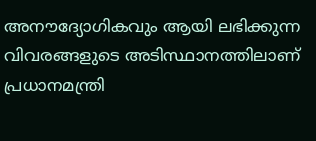അനൗദ്യോഗികവും ആയി ലഭിക്കുന്ന വിവരങ്ങളുടെ അടിസ്ഥാനത്തിലാണ് പ്രധാനമന്ത്രി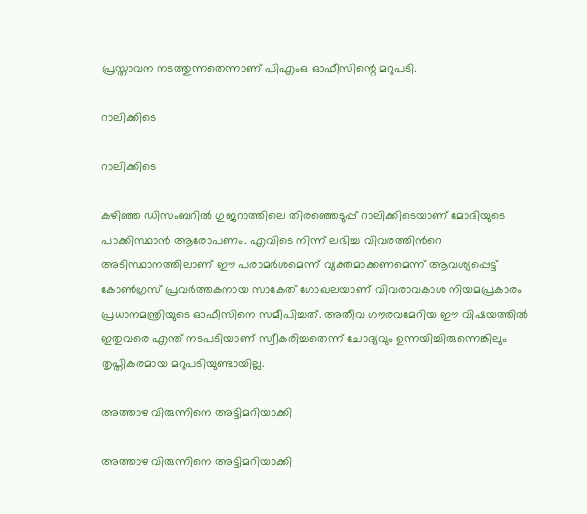പ്രസ്താവന നടത്തുന്നതെന്നാണ് പിഎംഒ ഓഫീസിന്റെ മറുപടി.

റാലിക്കിടെ

റാലിക്കിടെ

കഴിഞ്ഞ ഡിസംബറിൽ ഗുജറാത്തിലെ തിരഞ്ഞെടുപ്പ് റാലിക്കിടെയാണ് മോദിയുടെ പാക്കിസ്ഥാൻ ആരോപണം. എവിടെ നിന്ന് ലഭിച്ച വിവരത്തിൻറെ അടിസ്ഥാനത്തിലാണ് ഈ പരാമർശമെന്ന് വ്യക്തമാക്കണമെന്ന് ആവശ്യപ്പെട്ട് കോൺഗ്രസ് പ്രവർത്തകനായ സാകേത് ഗോഖലയാണ് വിവരാവകാശ നിയമപ്രകാരം പ്രധാനമന്ത്രിയുടെ ഓഫീസിനെ സമീപിച്ചത്. അതീവ ഗൗരവമേറിയ ഈ വിഷയത്തിൽ ഇതുവരെ എന്ത് നടപടിയാണ് സ്വീകരിച്ചതെന്ന് ചോദ്യവും ഉന്നയിച്ചിരുന്നെങ്കിലും തൃപ്തികരമായ മറുപടിയുണ്ടായില്ല.

അത്താഴ വിരുന്നിനെ അട്ടിമറിയാക്കി

അത്താഴ വിരുന്നിനെ അട്ടിമറിയാക്കി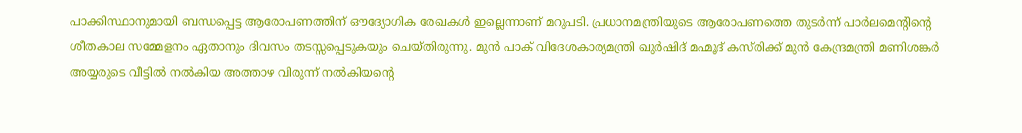പാക്കിസ്ഥാനുമായി ബന്ധപ്പെട്ട ആരോപണത്തിന് ഔദ്യോഗിക രേഖകൾ ഇല്ലെന്നാണ് മറുപടി. പ്രധാനമന്ത്രിയുടെ ആരോപണത്തെ തുടർന്ന് പാർലമെന്റിന്റെ ശീതകാല സമ്മേളനം ഏതാനും ദിവസം തടസ്സപ്പെടുകയും ചെയ്തിരുന്നു. മുൻ പാക് വിദേശകാര്യമന്ത്രി ഖുർഷിദ് മഹ്മൂദ് കസ്‌രിക്ക് മുൻ കേന്ദ്രമന്ത്രി മണിശങ്കർ അയ്യരുടെ വീട്ടിൽ നൽകിയ അത്താഴ വിരുന്ന് നൽകിയന്റെ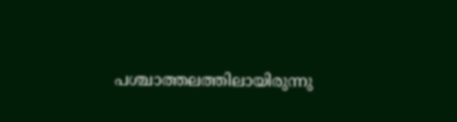പശ്ചാത്തലത്തിലായിരുന്നു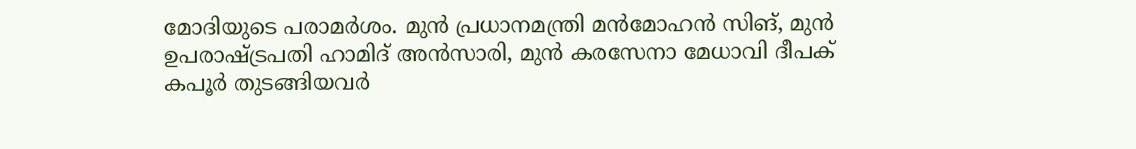മോദിയുടെ പരാമർശം. മുൻ പ്രധാനമന്ത്രി മൻമോഹൻ സിങ്, മുൻ ഉപരാഷ്ട്രപതി ഹാമിദ് അൻസാരി, മുൻ കരസേനാ മേധാവി ദീപക് കപൂർ തുടങ്ങിയവർ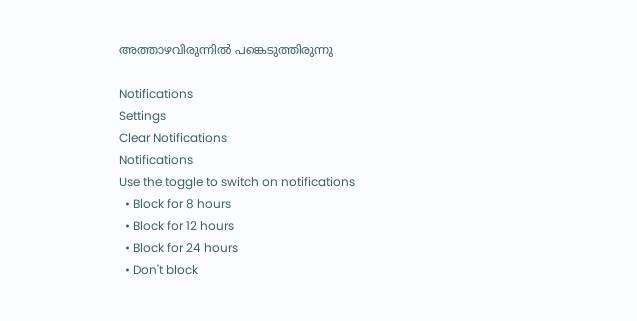അത്താഴവിരുന്നിൽ പങ്കെടുത്തിരുന്നു

Notifications
Settings
Clear Notifications
Notifications
Use the toggle to switch on notifications
  • Block for 8 hours
  • Block for 12 hours
  • Block for 24 hours
  • Don't block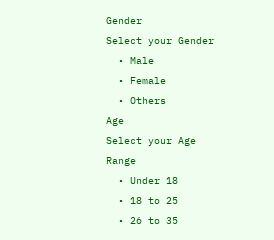Gender
Select your Gender
  • Male
  • Female
  • Others
Age
Select your Age Range
  • Under 18
  • 18 to 25
  • 26 to 35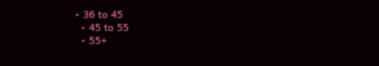• 36 to 45
  • 45 to 55
  • 55+